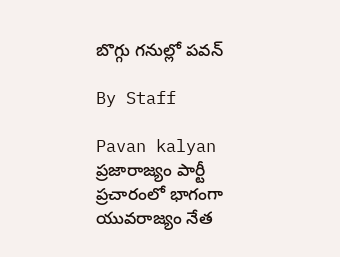బొగ్గు గనుల్లో పవన్‌

By Staff

Pavan kalyan
ప్రజారాజ్యం పార్టీ ప్రచారంలో భాగంగా యువరాజ్యం నేత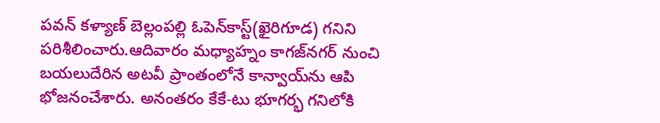పవన్‌ కళ్యాణ్‌ బెల్లంపల్లి ఓపెన్‌కాస్ట్‌(ఖైరిగూడ) గనిని పరిశీలించారు.ఆదివారం మధ్యాహ్నం కాగజ్‌నగర్‌ నుంచి బయలుదేరిన అటవీ ప్రాంతంలోనే కాన్వాయ్‌ను ఆపి భోజనంచేశారు. అనంతరం కేకే-టు భూగర్భ గనిలోకి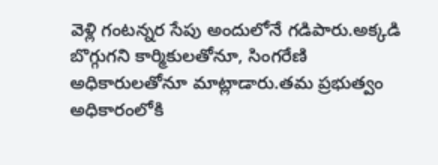వెళ్లి గంటన్నర సేపు అందులోనే గడిపారు.అక్కడి బొగ్గుగని కార్మికులతోనూ, సింగరేణి అధికారులతోనూ మాట్లాడారు.తమ ప్రభుత్వం అధికారంలోకి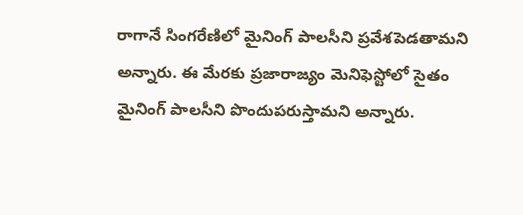రాగానే సింగరేణిలో మైనింగ్‌ పాలసీని ప్రవేశపెడతామని అన్నారు. ఈ మేరకు ప్రజారాజ్యం మెనిఫెస్టోలో సైతం మైనింగ్‌ పాలసీని పొందుపరుస్తామని అన్నారు.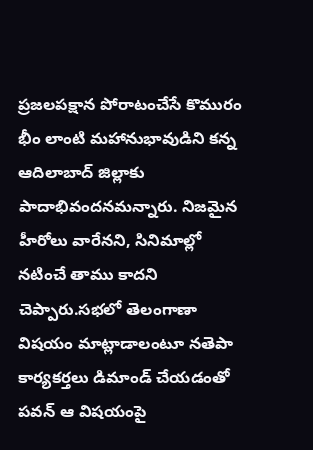ప్రజలపక్షాన పోరాటంచేసే కొమురం భీం లాంటి మహానుభావుడిని కన్న ఆదిలాబాద్‌ జిల్లాకు పాదాభివందనమన్నారు. నిజమైన హీరోలు వారేనని, సినిమాల్లో నటించే తాము కాదని చెప్పారు.సభలో తెలంగాణా విషయం మాట్లాడాలంటూ నతెపా కార్యకర్తలు డిమాండ్‌ చేయడంతో పవన్‌ ఆ విషయంపై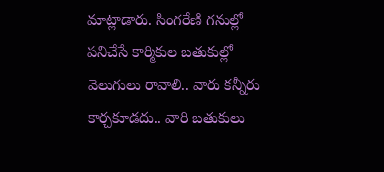మాట్లాడారు. సింగరేణి గనుల్లో పనిచేసే కార్మికుల బతుకుల్లో వెలుగులు రావాలి.. వారు కన్నీరు కార్చకూడదు.. వారి బతుకులు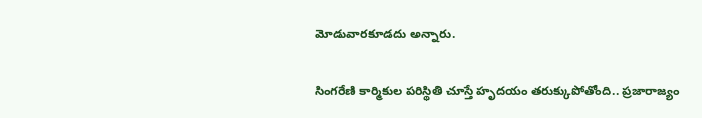మోడువారకూడదు అన్నారు.

సింగరేణి కార్మికుల పరిస్థితి చూస్తే హృదయం తరుక్కుపోతోంది.. ప్రజారాజ్యం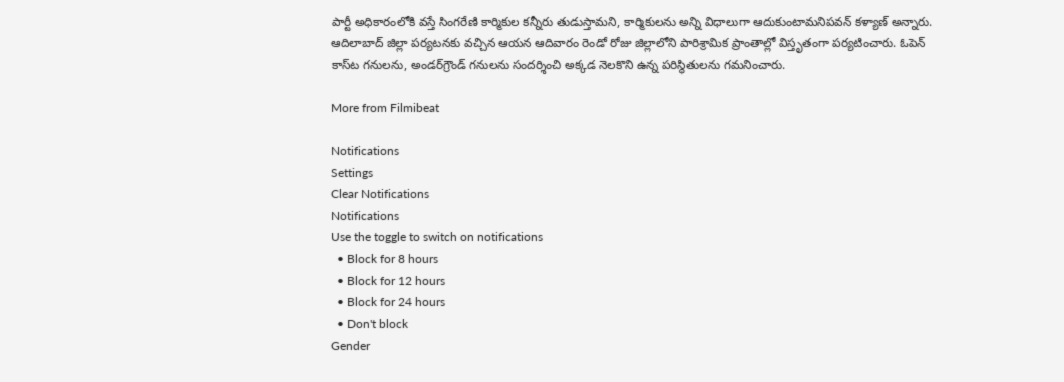పార్టీ అధికారంలోకి వస్తే సింగరేణి కార్మికుల కన్నీరు తుడుస్తామని, కార్మికులను అన్ని విధాలుగా ఆదుకుంటామనిపవన్‌ కళ్యాణ్‌ అన్నారు. ఆదిలాబాద్‌ జిల్లా పర్యటనకు వచ్చిన ఆయన ఆదివారం రెండో రోజు జిల్లాలోని పారిశ్రామిక ప్రాంతాల్లో విస్తృతంగా పర్యటించారు. ఓపెన్‌ కాస్‌‌ట గనులను, అండర్‌గ్రౌండ్‌ గనులను సందర్శించి అక్కడ నెలకొని ఉన్న పరిస్థితులను గమనించారు.

More from Filmibeat

Notifications
Settings
Clear Notifications
Notifications
Use the toggle to switch on notifications
  • Block for 8 hours
  • Block for 12 hours
  • Block for 24 hours
  • Don't block
Gender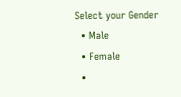Select your Gender
  • Male
  • Female
  •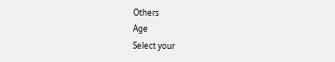Others
Age
Select your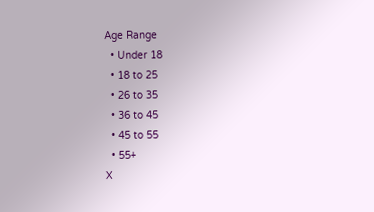Age Range
  • Under 18
  • 18 to 25
  • 26 to 35
  • 36 to 45
  • 45 to 55
  • 55+
X